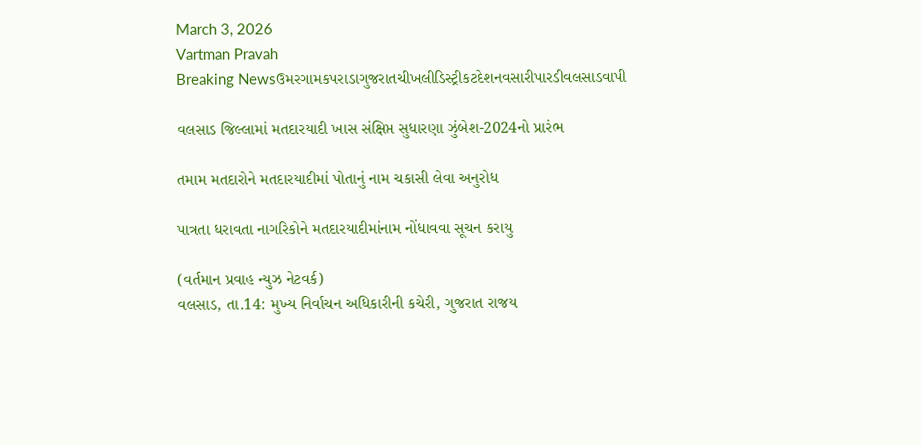March 3, 2026
Vartman Pravah
Breaking Newsઉમરગામકપરાડાગુજરાતચીખલીડિસ્ટ્રીકટદેશનવસારીપારડીવલસાડવાપી

વલસાડ જિલ્લામાં મતદારયાદી ખાસ સંક્ષિપ્ત સુધારણા ઝુંબેશ-2024નો પ્રારંભ

તમામ મતદારોને મતદારયાદીમાં પોતાનું નામ ચકાસી લેવા અનુરોધ

પાત્રતા ધરાવતા નાગરિકોને મતદારયાદીમાંનામ નોંધાવવા સૂચન કરાયુ

(વર્તમાન પ્રવાહ ન્‍યુઝ નેટવર્ક)
વલસાડ, તા.14: મુખ્‍ય નિર્વાચન અધિકારીની કચેરી, ગુજરાત રાજય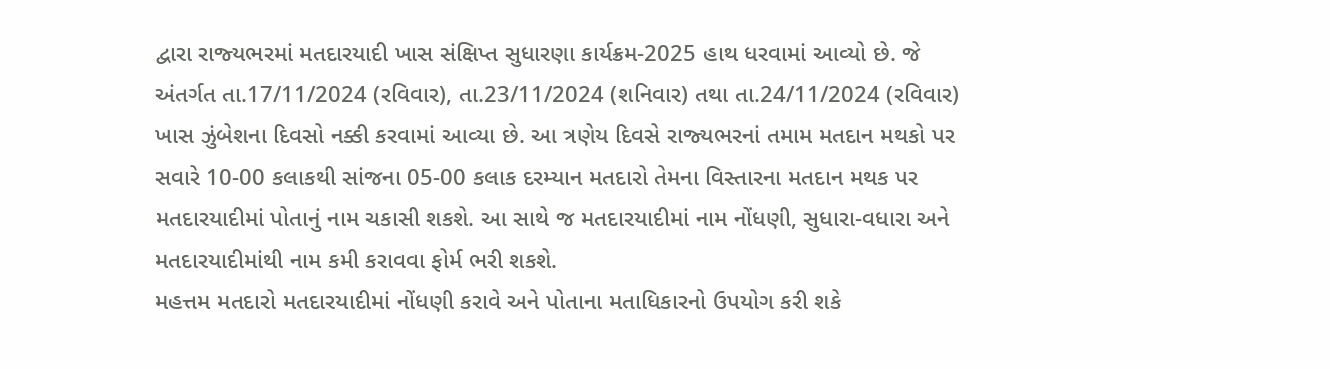દ્વારા રાજ્‍યભરમાં મતદારયાદી ખાસ સંક્ષિપ્ત સુધારણા કાર્યક્રમ-2025 હાથ ધરવામાં આવ્‍યો છે. જે અંતર્ગત તા.17/11/2024 (રવિવાર), તા.23/11/2024 (શનિવાર) તથા તા.24/11/2024 (રવિવાર) ખાસ ઝુંબેશના દિવસો નક્કી કરવામાં આવ્‍યા છે. આ ત્રણેય દિવસે રાજ્‍યભરનાં તમામ મતદાન મથકો પર સવારે 10-00 કલાકથી સાંજના 05-00 કલાક દરમ્‍યાન મતદારો તેમના વિસ્‍તારના મતદાન મથક પર મતદારયાદીમાં પોતાનું નામ ચકાસી શકશે. આ સાથે જ મતદારયાદીમાં નામ નોંધણી, સુધારા-વધારા અને મતદારયાદીમાંથી નામ કમી કરાવવા ફોર્મ ભરી શકશે.
મહત્તમ મતદારો મતદારયાદીમાં નોંધણી કરાવે અને પોતાના મતાધિકારનો ઉપયોગ કરી શકે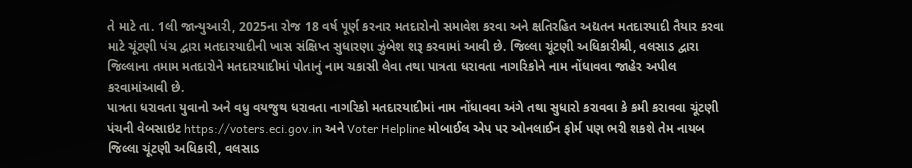તે માટે તા. 1લી જાન્‍યુઆરી, 2025ના રોજ 18 વર્ષ પૂર્ણ કરનાર મતદારોનો સમાવેશ કરવા અને ક્ષતિરહિત અદ્યતન મતદારયાદી તૈયાર કરવા માટે ચૂંટણી પંચ દ્વારા મતદારયાદીની ખાસ સંક્ષિપ્ત સુધારણા ઝુંબેશ શરૂ કરવામાં આવી છે. જિલ્લા ચૂંટણી અધિકારીશ્રી, વલસાડ દ્વારા જિલ્લાના તમામ મતદારોને મતદારયાદીમાં પોતાનું નામ ચકાસી લેવા તથા પાત્રતા ધરાવતા નાગરિકોને નામ નોંધાવવા જાહેર અપીલ કરવામાંઆવી છે.
પાત્રતા ધરાવતા યુવાનો અને વધુ વયજુથ ધરાવતા નાગરિકો મતદારયાદીમાં નામ નોંધાવવા અંગે તથા સુધારો કરાવવા કે કમી કરાવવા ચૂંટણી પંચની વેબસાઇટ https://voters.eci.gov.in અને Voter Helpline મોબાઈલ એપ પર ઓનલાઈન ફોર્મ પણ ભરી શકશે તેમ નાયબ જિલ્લા ચૂંટણી અધિકારી, વલસાડ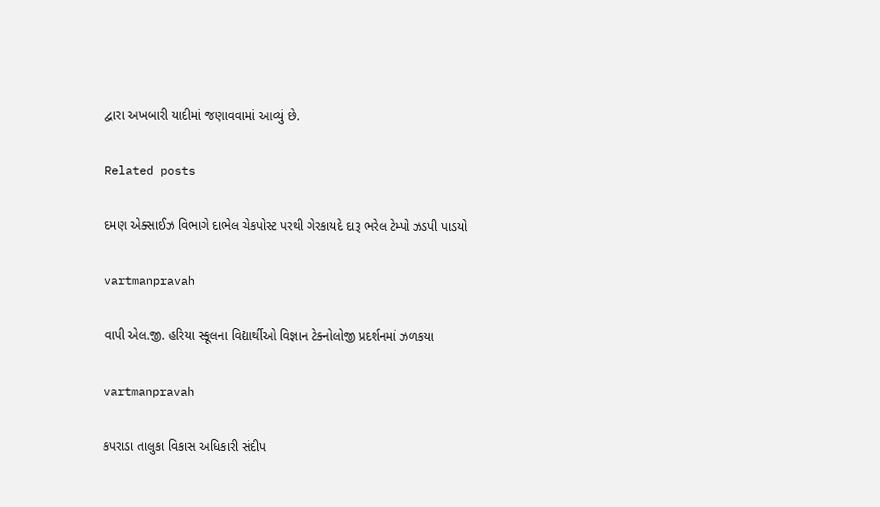દ્વારા અખબારી યાદીમાં જણાવવામાં આવ્‍યું છે.

Related posts

દમણ એક્‍સાઈઝ વિભાગે દાભેલ ચેકપોસ્‍ટ પરથી ગેરકાયદે દારૂ ભરેલ ટેમ્‍પો ઝડપી પાડયો

vartmanpravah

વાપી એલ.જી. હરિયા સ્‍કૂલના વિદ્યાર્થીઓ વિજ્ઞાન ટેક્‍નોલોજી પ્રદર્શનમાં ઝળકયા

vartmanpravah

કપરાડા તાલુકા વિકાસ અધિકારી સંદીપ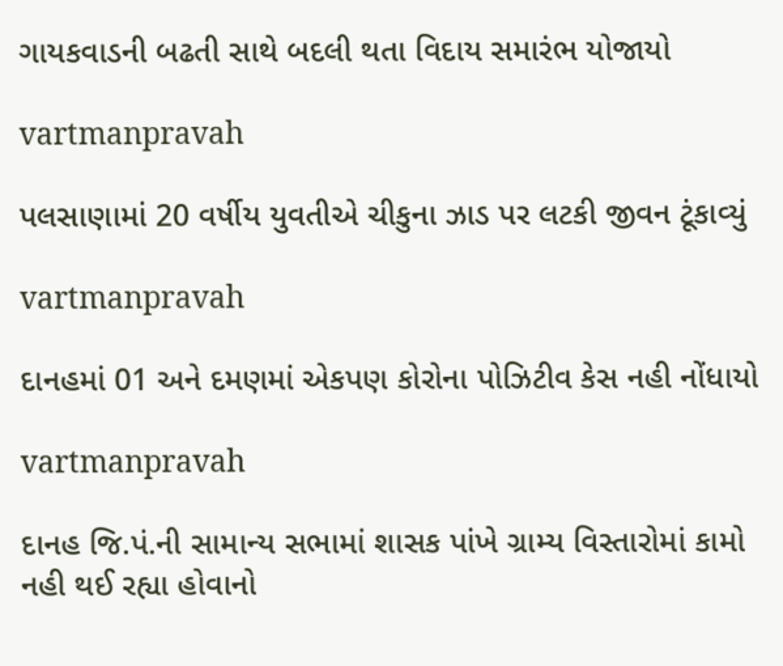ગાયકવાડની બઢતી સાથે બદલી થતા વિદાય સમારંભ યોજાયો

vartmanpravah

પલસાણામાં 20 વર્ષીય યુવતીએ ચીકુના ઝાડ પર લટકી જીવન ટૂંકાવ્‍યું

vartmanpravah

દાનહમાં 01 અને દમણમાં એકપણ કોરોના પોઝિટીવ કેસ નહી નોંધાયો

vartmanpravah

દાનહ જિ.પં.ની સામાન્‍ય સભામાં શાસક પાંખે ગ્રામ્‍ય વિસ્‍તારોમાં કામો નહી થઈ રહ્યા હોવાનો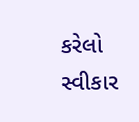કરેલો સ્‍વીકાર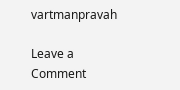vartmanpravah

Leave a Comment